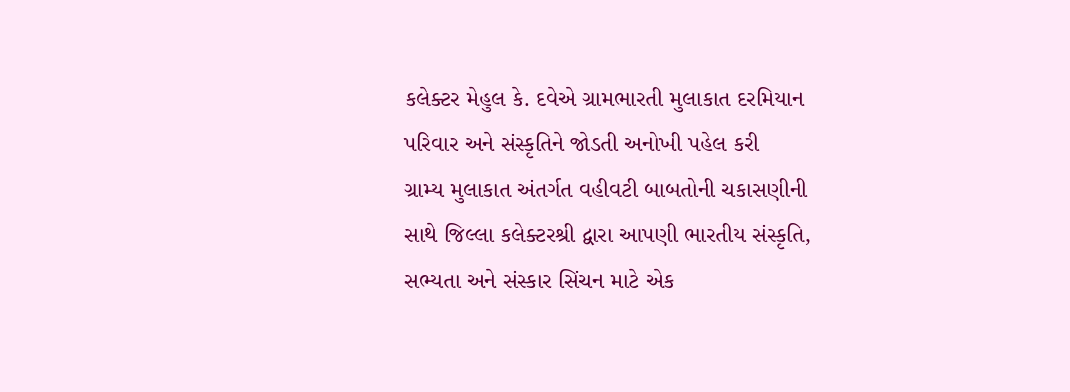કલેક્ટર મેહુલ કે. દવેએ ગ્રામભારતી મુલાકાત દરમિયાન પરિવાર અને સંસ્કૃતિને જોડતી અનોખી પહેલ કરી
ગ્રામ્ય મુલાકાત અંતર્ગત વહીવટી બાબતોની ચકાસણીની સાથે જિલ્લા કલેક્ટરશ્રી દ્વારા આપણી ભારતીય સંસ્કૃતિ, સભ્યતા અને સંસ્કાર સિંચન માટે એક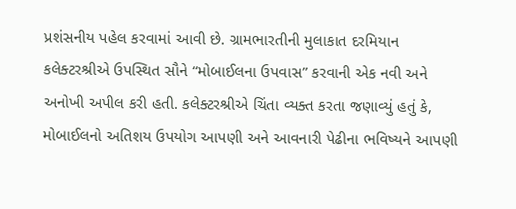પ્રશંસનીય પહેલ કરવામાં આવી છે. ગ્રામભારતીની મુલાકાત દરમિયાન કલેક્ટરશ્રીએ ઉપસ્થિત સૌને “મોબાઈલના ઉપવાસ” કરવાની એક નવી અને અનોખી અપીલ કરી હતી. કલેક્ટરશ્રીએ ચિંતા વ્યક્ત કરતા જણાવ્યું હતું કે, મોબાઈલનો અતિશય ઉપયોગ આપણી અને આવનારી પેઢીના ભવિષ્યને આપણી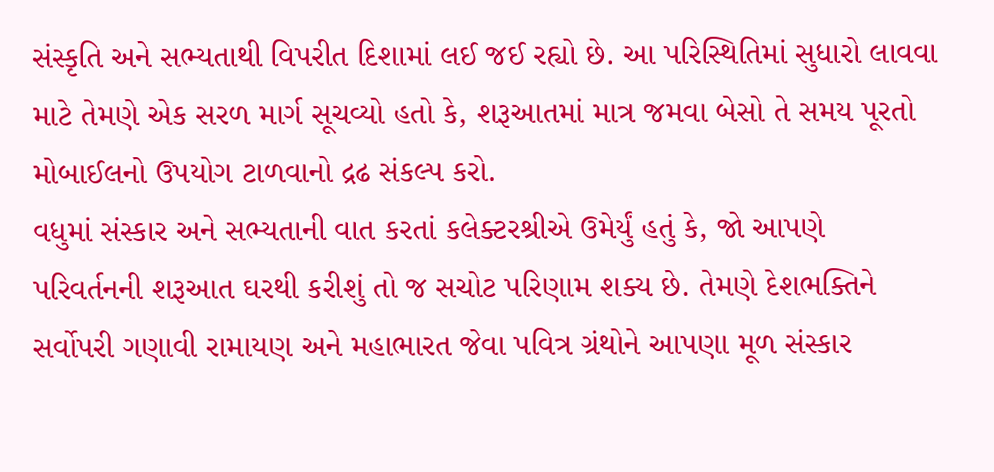સંસ્કૃતિ અને સભ્યતાથી વિપરીત દિશામાં લઈ જઈ રહ્યો છે. આ પરિસ્થિતિમાં સુધારો લાવવા માટે તેમણે એક સરળ માર્ગ સૂચવ્યો હતો કે, શરૂઆતમાં માત્ર જમવા બેસો તે સમય પૂરતો મોબાઈલનો ઉપયોગ ટાળવાનો દ્રઢ સંકલ્પ કરો.
વધુમાં સંસ્કાર અને સભ્યતાની વાત કરતાં કલેક્ટરશ્રીએ ઉમેર્યું હતું કે, જો આપણે પરિવર્તનની શરૂઆત ઘરથી કરીશું તો જ સચોટ પરિણામ શક્ય છે. તેમણે દેશભક્તિને સર્વોપરી ગણાવી રામાયણ અને મહાભારત જેવા પવિત્ર ગ્રંથોને આપણા મૂળ સંસ્કાર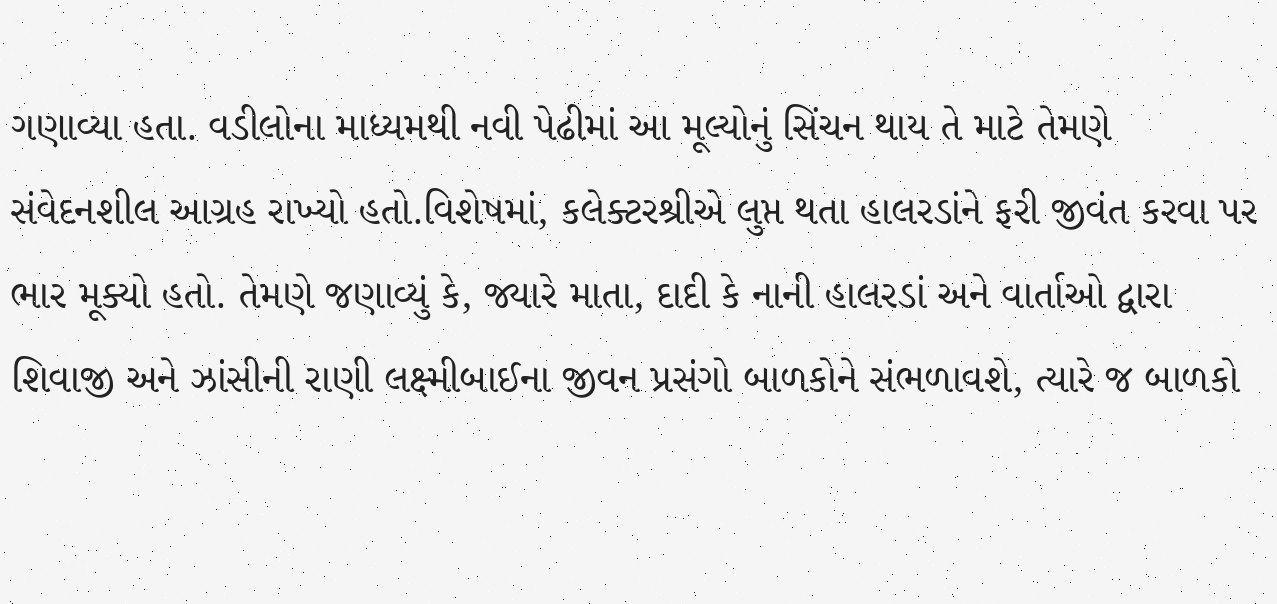ગણાવ્યા હતા. વડીલોના માધ્યમથી નવી પેઢીમાં આ મૂલ્યોનું સિંચન થાય તે માટે તેમણે સંવેદનશીલ આગ્રહ રાખ્યો હતો.વિશેષમાં, કલેક્ટરશ્રીએ લુપ્ત થતા હાલરડાંને ફરી જીવંત કરવા પર ભાર મૂક્યો હતો. તેમણે જણાવ્યું કે, જ્યારે માતા, દાદી કે નાની હાલરડાં અને વાર્તાઓ દ્વારા શિવાજી અને ઝાંસીની રાણી લક્ષ્મીબાઈના જીવન પ્રસંગો બાળકોને સંભળાવશે, ત્યારે જ બાળકો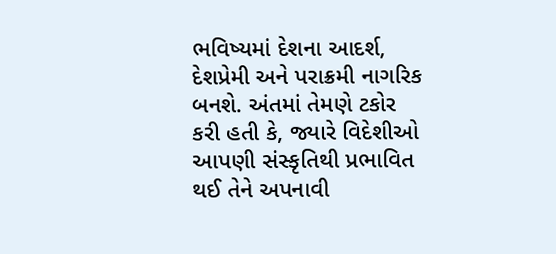ભવિષ્યમાં દેશના આદર્શ, દેશપ્રેમી અને પરાક્રમી નાગરિક બનશે. અંતમાં તેમણે ટકોર કરી હતી કે, જ્યારે વિદેશીઓ આપણી સંસ્કૃતિથી પ્રભાવિત થઈ તેને અપનાવી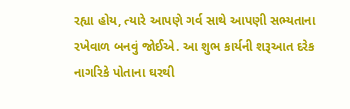રહ્યા હોય, ત્યારે આપણે ગર્વ સાથે આપણી સભ્યતાના રખેવાળ બનવું જોઈએ. આ શુભ કાર્યની શરૂઆત દરેક નાગરિકે પોતાના ઘરથી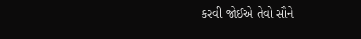કરવી જોઈએ તેવો સૌને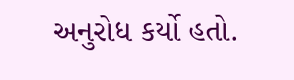અનુરોધ કર્યો હતો.